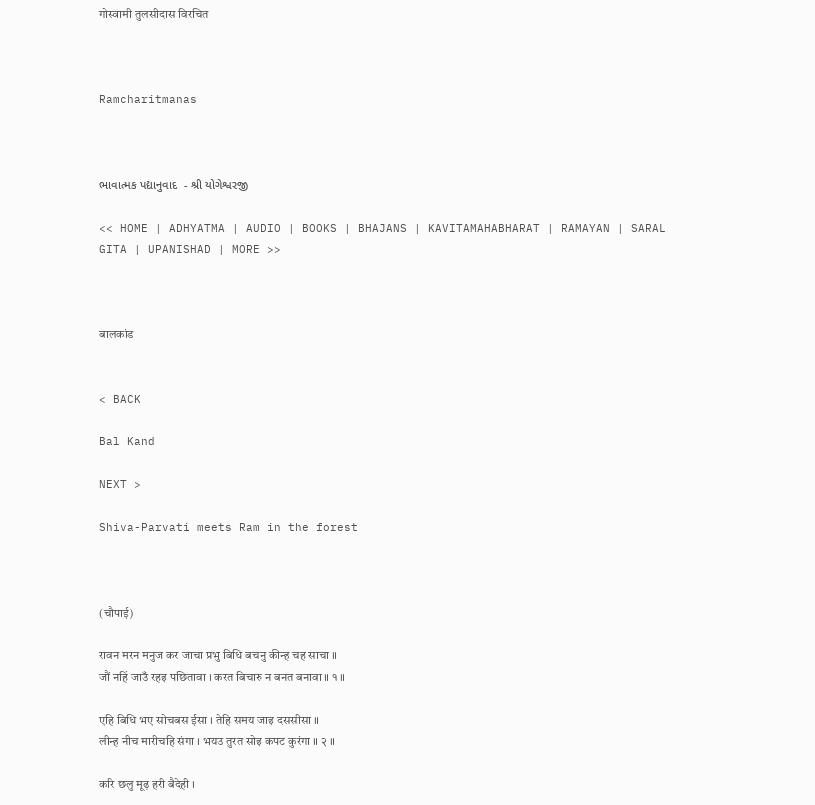गोस्वामी तुलसीदास विरचित



Ramcharitmanas



ભાવાત્મક પદ્યાનુવાદ  - શ્રી યોગેશ્વરજી

<< HOME | ADHYATMA | AUDIO | BOOKS | BHAJANS | KAVITAMAHABHARAT | RAMAYAN | SARAL GITA | UPANISHAD | MORE >>



बालकांड


< BACK

Bal Kand

NEXT >

Shiva-Parvati meets Ram in the forest



(चौपाई)

रावन मरन मनुज कर जाचा प्रभु बिधि बचनु कीन्ह चह साचा ॥
जौं नहिं जाउँ रहइ पछितावा । करत बिचारु न बनत बनावा ॥ १ ॥

एहि बिधि भए सोचबस ईसा । तेहि समय जाइ दससीसा ॥
लीन्ह नीच मारीचहि संगा । भयउ तुरत सोइ कपट कुरंगा ॥ २ ॥

करि छलु मूढ़ हरी बैदेही ।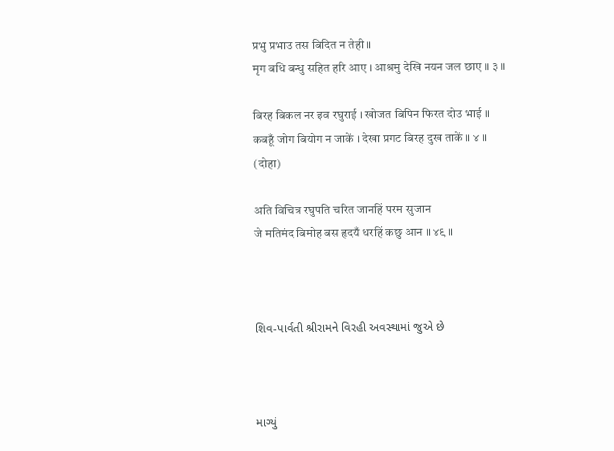प्रभु प्रभाउ तस बिदित न तेही ॥
मृग बधि बन्धु सहित हरि आए । आश्रमु देखि नयन जल छाए ॥ ३ ॥

बिरह बिकल नर इव रघुराई । खोजत बिपिन फिरत दोउ भाई ॥
कबहूँ जोग बियोग न जाकें । देखा प्रगट बिरह दुख ताकें ॥ ४ ॥
(दोहा)

अति विचित्र रघुपति चरित जानहिं परम सुजान
जे मतिमंद बिमोह बस हृदयँ धरहिं कछु आन ॥ ४९ ॥



શિવ-પાર્વતી શ્રીરામને વિરહી અવસ્થામાં જુએ છે



માગ્યું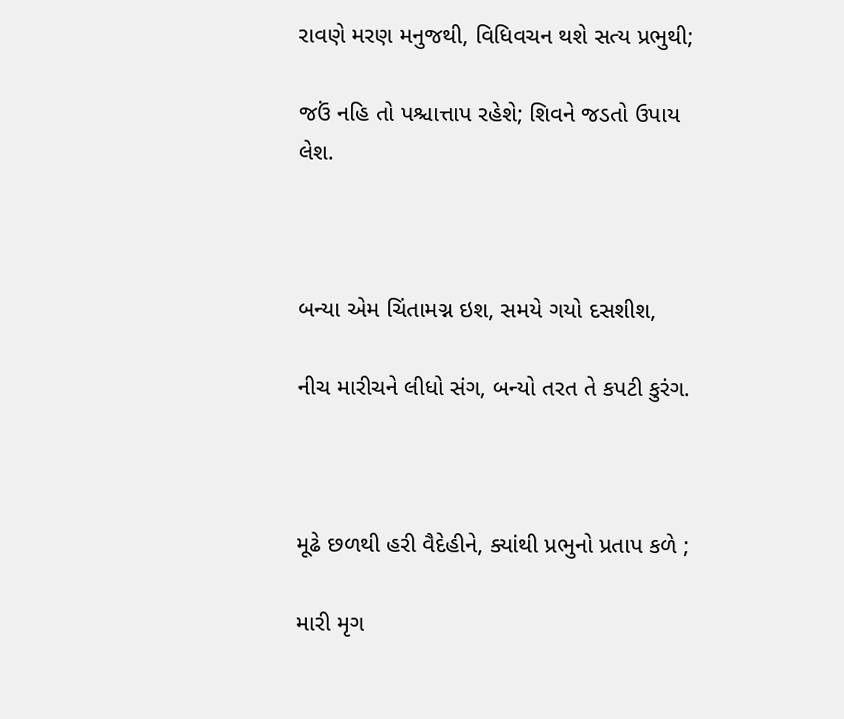રાવણે મરણ મનુજથી, વિધિવચન થશે સત્ય પ્રભુથી;

જઉં નહિ તો પશ્ચાત્તાપ રહેશે; શિવને જડતો ઉપાય લેશ.



બન્યા એમ ચિંતામગ્ન ઇશ, સમયે ગયો દસશીશ,

નીચ મારીચને લીધો સંગ, બન્યો તરત તે કપટી કુરંગ.



મૂઢે છળથી હરી વૈદેહીને, ક્યાંથી પ્રભુનો પ્રતાપ કળે ;

મારી મૃગ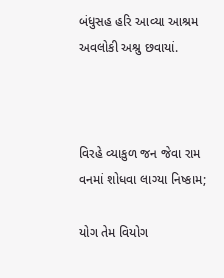બંધુસહ હરિ આવ્યા આશ્રમ અવલોકી અશ્રુ છવાયાં.



વિરહે વ્યાકુળ જન જેવા રામ વનમાં શોધવા લાગ્યા નિષ્કામ;

યોગ તેમ વિયોગ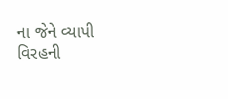ના જેને વ્યાપી વિરહની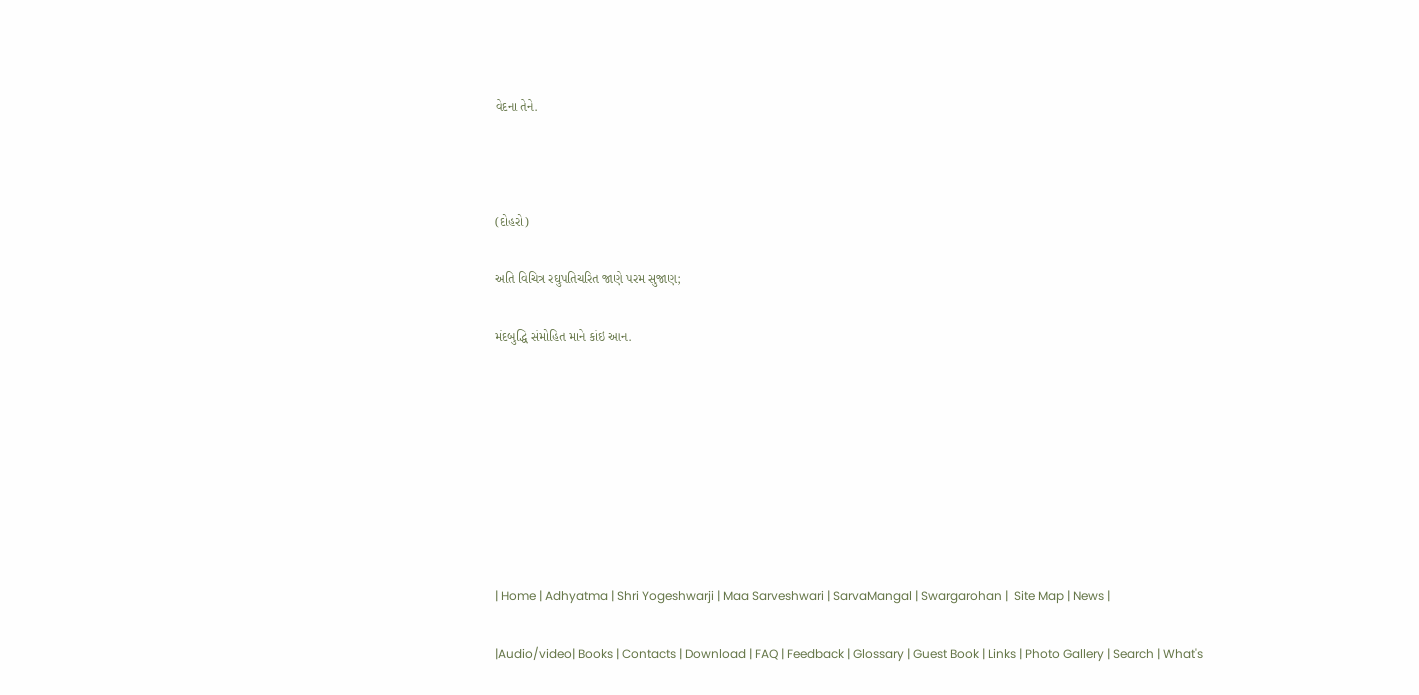વેદના તેને.



(દોહરો)

અતિ વિચિત્ર રઘુપતિચરિત જાણે પરમ સુજાણ;

મંદબુદ્ધિ સંમોહિત માને કાંઇ આન.








| Home | Adhyatma | Shri Yogeshwarji | Maa Sarveshwari | SarvaMangal | Swargarohan |  Site Map | News |

|Audio/video| Books | Contacts | Download | FAQ | Feedback | Glossary | Guest Book | Links | Photo Gallery | Search | What's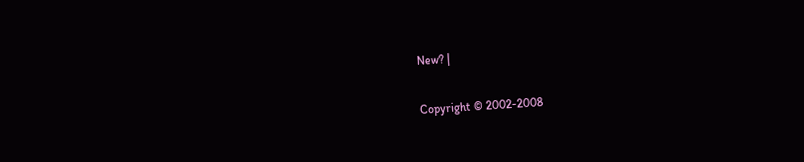New? |

Copyright © 2002-2008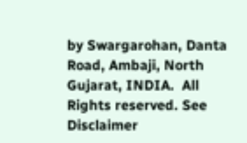by Swargarohan, Danta Road, Ambaji, North Gujarat, INDIA.  All Rights reserved. See Disclaimer